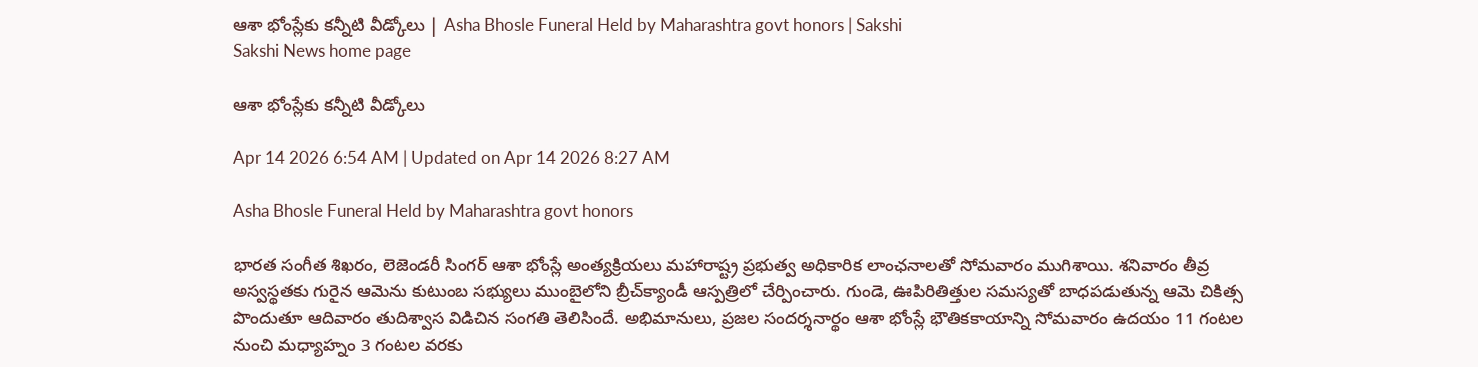ఆశా భోంస్లేకు కన్నీటి వీడ్కోలు | Asha Bhosle Funeral Held by Maharashtra govt honors | Sakshi
Sakshi News home page

ఆశా భోంస్లేకు కన్నీటి వీడ్కోలు

Apr 14 2026 6:54 AM | Updated on Apr 14 2026 8:27 AM

Asha Bhosle Funeral Held by Maharashtra govt honors

భారత సంగీత శిఖరం, లెజెండరీ సింగర్‌ ఆశా భోంస్లే అంత్యక్రియలు మహారాష్ట్ర ప్రభుత్వ అధికారిక లాంఛనాలతో సోమవారం ముగిశాయి. శనివారం తీవ్ర అస్వస్థతకు గురైన ఆమెను కుటుంబ సభ్యులు ముంబైలోని బ్రీచ్‌క్యాండీ ఆస్పత్రిలో చేర్పించారు. గుండె, ఊపిరితిత్తుల సమస్యతో బాధపడుతున్న ఆమె చికిత్స పొందుతూ ఆదివారం తుదిశ్వాస విడిచిన సంగతి తెలిసిందే. అభిమానులు, ప్రజల సందర్శనార్థం ఆశా భోంస్లే భౌతికకాయాన్ని సోమవారం ఉదయం 11 గంటల నుంచి మధ్యాహ్నం 3 గంటల వరకు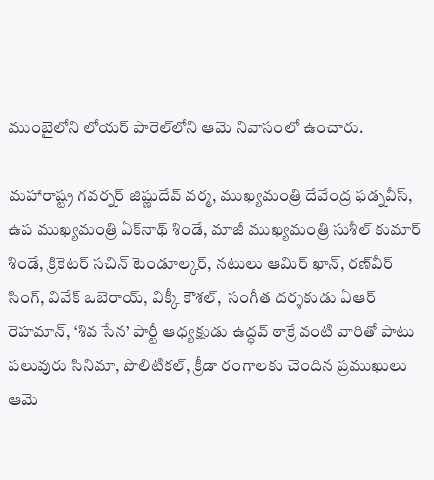ముంబైలోని లోయర్‌ పారెల్‌లోని ఆమె నివాసంలో ఉంచారు.

మహారాష్ట్ర గవర్నర్‌ జిష్ణుదేవ్‌ వర్మ, ముఖ్యమంత్రి దేవేంద్ర ఫడ్నవీస్, ఉప ముఖ్యమంత్రి ఏక్‌నాథ్‌ శిండే, మాజీ ముఖ్యమంత్రి సుశీల్‌ కుమార్‌ శిండే, క్రికెటర్‌ సచిన్‌ టెండూల్కర్, నటులు ఆమిర్‌ ఖాన్, రణ్‌వీర్‌ సింగ్, వివేక్‌ ఒబెరాయ్, విక్కీ కౌశల్,  సంగీత దర్శకుడు ఏఆర్‌ రెహమాన్, ‘శివ సేన’ పార్టీ ఆధ్యక్షుడు ఉద్ధవ్‌ ఠాక్రే వంటి వారితో పాటు పలువురు సినిమా, పొలిటికల్, క్రీడా రంగాలకు చెందిన ప్రముఖులు ఆమె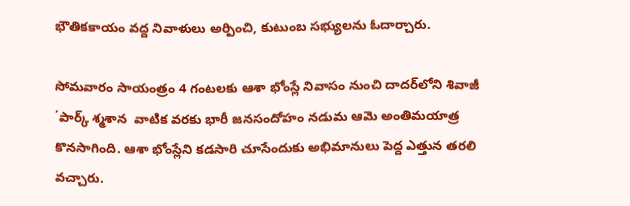భౌతికకాయం వద్ద నివాళులు అర్పించి, కుటుంబ సభ్యులను ఓదార్చారు.

సోమవారం సాయంత్రం 4 గంటలకు ఆశా భోంస్లే నివాసం నుంచి దాదర్‌లోని శివాజీ ΄పార్క్‌ శ్మశాన  వాటిక వరకు భారీ జనసందోహం నడుమ ఆమె అంతిమయాత్ర కొనసాగింది. ఆశా భోంస్లేని కడసారి చూసేందుకు అభిమానులు పెద్ద ఎత్తున తరలి వచ్చారు.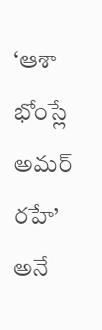‘ఆశా భోంస్లే అమర్‌ రహే’ అనే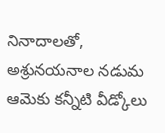నినాదాలతో, అశ్రునయనాల నడుమ ఆమెకు కన్నీటి వీడ్కోలు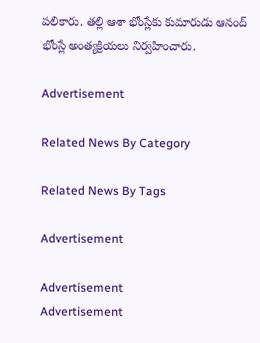పలికారు. తల్లి ఆశా భోంస్లేకు కుమారుడు ఆనంద్‌ భోంస్లే అంత్యక్రియలు నిర్వహించారు.

Advertisement

Related News By Category

Related News By Tags

Advertisement

Advertisement
Advertisement